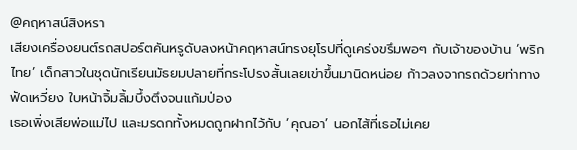@คฤหาสน์สิงหรา
เสียงเครื่องยนต์รถสปอร์ตคันหรูดับลงหน้าคฤหาสน์ทรงยุโรปที่ดูเคร่งขรึมพอๆ กับเจ้าของบ้าน ‘พริกไทย’ เด็กสาวในชุดนักเรียนมัธยมปลายที่กระโปรงสั้นเลยเข่าขึ้นมานิดหน่อย ก้าวลงจากรถด้วยท่าทางฟัดเหวี่ยง ใบหน้าจิ้มลิ้มบึ้งตึงจนแก้มป่อง
เธอเพิ่งเสียพ่อแม่ไป และมรดกทั้งหมดถูกฝากไว้กับ ‘คุณอา’ นอกไส้ที่เธอไม่เคย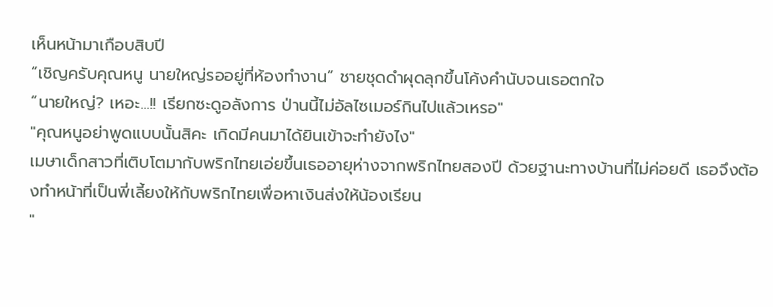เห็นหน้ามาเกือบสิบปี
“เชิญครับคุณหนู นายใหญ่รออยู่ที่ห้องทำงาน” ชายชุดดำผุดลุกขึ้นโค้งคำนับจนเธอตกใจ
“นายใหญ่? เหอะ...!! เรียกซะดูอลังการ ป่านนี้ไม่อัลไซเมอร์กินไปแล้วเหรอ"
"คุณหนูอย่าพูดแบบนั้นสิคะ เกิดมีคนมาได้ยินเข้าจะทำยังไง"
เมษาเด็กสาวที่เติบโตมากับพริกไทยเอ่ยขึ้นเธออายุห่างจากพริกไทยสองปี ด้วยฐานะทางบ้านที่ไม่ค่อยดี เธอจึงต้องทำหน้าที่เป็นพี่เลี้ยงให้กับพริกไทยเพื่อหาเงินส่งให้น้องเรียน
"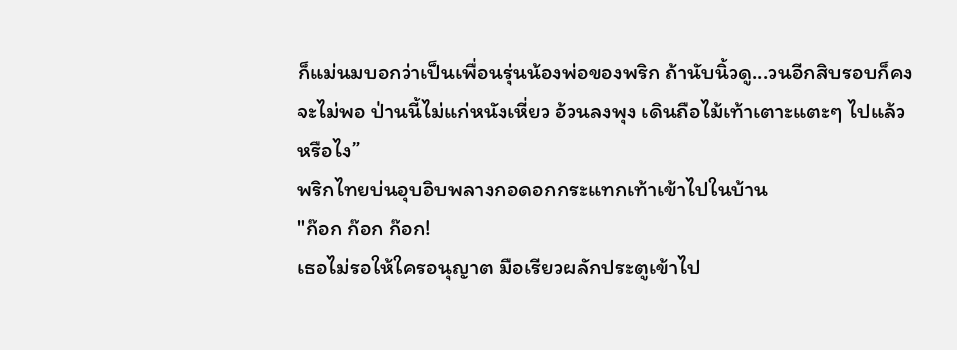ก็แม่นมบอกว่าเป็นเพื่อนรุ่นน้องพ่อของพริก ถ้านับนิ้วดู...วนอีกสิบรอบก็คงจะไม่พอ ป่านนี้ไม่แก่หนังเหี่ยว อ้วนลงพุง เดินถือไม้เท้าเตาะแตะๆ ไปแล้วหรือไง”
พริกไทยบ่นอุบอิบพลางกอดอกกระแทกเท้าเข้าไปในบ้าน
"ก๊อก ก๊อก ก๊อก!
เธอไม่รอให้ใครอนุญาต มือเรียวผลักประตูเข้าไป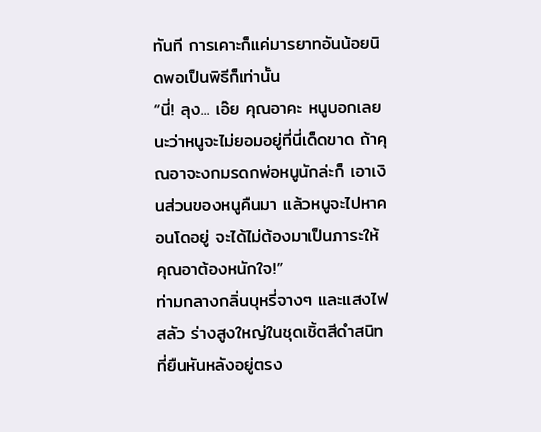ทันที การเคาะก็แค่มารยาทอันน้อยนิดพอเป็นพิธีก็เท่านั้น
“นี่! ลุง... เอ๊ย คุณอาคะ หนูบอกเลยนะว่าหนูจะไม่ยอมอยู่ที่นี่เด็ดขาด ถ้าคุณอาจะงกมรดกพ่อหนูนักล่ะก็ เอาเงินส่วนของหนูคืนมา แล้วหนูจะไปหาคอนโดอยู่ จะได้ไม่ต้องมาเป็นภาระให้คุณอาต้องหนักใจ!”
ท่ามกลางกลิ่นบุหรี่จางๆ และแสงไฟสลัว ร่างสูงใหญ่ในชุดเชิ้ตสีดำสนิทที่ยืนหันหลังอยู่ตรง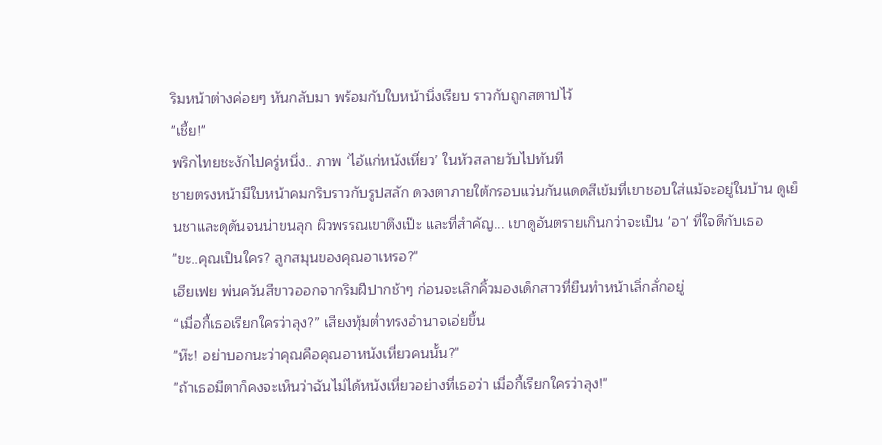ริมหน้าต่างค่อยๆ หันกลับมา พร้อมกับใบหน้านิ่งเรียบ ราวกับถูกสตาปไว้
"เชี้ย!"
พริกไทยชะงักไปครู่หนึ่ง.. ภาพ ‘ไอ้แก่หนังเหี่ยว’ ในหัวสลายวับไปทันที
ชายตรงหน้ามีใบหน้าคมกริบราวกับรูปสลัก ดวงตาภายใต้กรอบแว่นกันแดดสีเข้มที่เขาชอบใส่แม้จะอยู่ในบ้าน ดูเย็นชาและดุดันจนน่าขนลุก ผิวพรรณเขาตึงเป๊ะ และที่สำคัญ... เขาดูอันตรายเกินกว่าจะเป็น 'อา' ที่ใจดีกับเธอ
"ขะ..คุณเป็นใคร? ลูกสมุนของคุณอาเหรอ?"
เฮียเฟย พ่นควันสีขาวออกจากริมฝีปากช้าๆ ก่อนจะเลิกคิ้วมองเด็กสาวที่ยืนทำหน้าเลิ่กลั่กอยู่
“เมื่อกี้เธอเรียกใครว่าลุง?” เสียงทุ้มต่ำทรงอำนาจเอ่ยขึ้น
"ห๊ะ! อย่าบอกนะว่าคุณคือคุณอาหนังเหี่ยวคนนั้น?"
"ถ้าเธอมีตาก็คงจะเห็นว่าฉันไม่ได้หนังเหี่ยวอย่างที่เธอว่า เมื่อกี้เรียกใครว่าลุง!"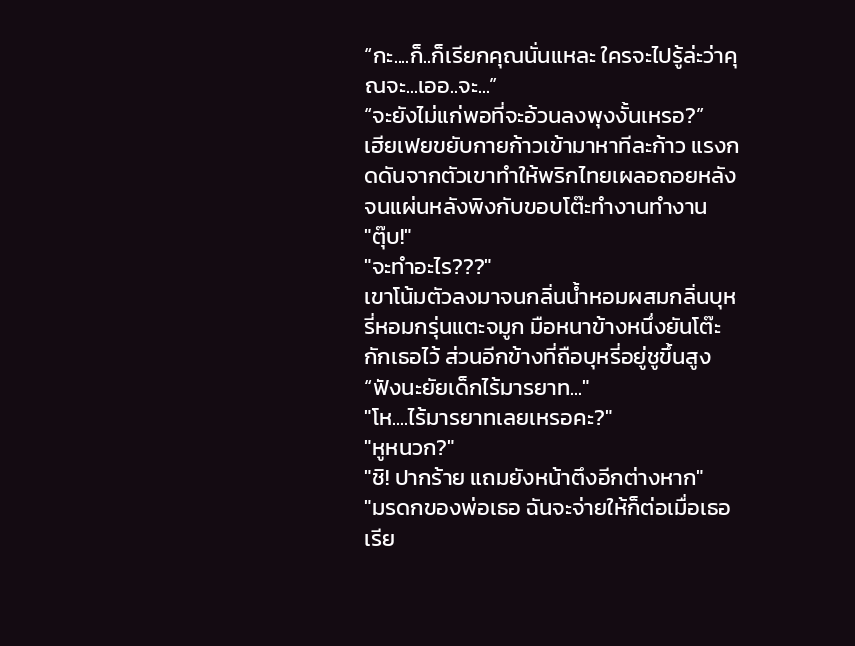“กะ....ก็..ก็เรียกคุณนั่นแหละ ใครจะไปรู้ล่ะว่าคุณจะ...เออ..จะ...”
“จะยังไม่แก่พอที่จะอ้วนลงพุงงั้นเหรอ?”
เฮียเฟยขยับกายก้าวเข้ามาหาทีละก้าว แรงกดดันจากตัวเขาทำให้พริกไทยเผลอถอยหลังจนแผ่นหลังพิงกับขอบโต๊ะทำงานทำงาน
"ตุ๊บ!"
"จะทำอะไร???"
เขาโน้มตัวลงมาจนกลิ่นน้ำหอมผสมกลิ่นบุหรี่หอมกรุ่นแตะจมูก มือหนาข้างหนึ่งยันโต๊ะกักเธอไว้ ส่วนอีกข้างที่ถือบุหรี่อยู่ชูขึ้นสูง
“ฟังนะยัยเด็กไร้มารยาท..."
"โห....ไร้มารยาทเลยเหรอคะ?"
"หูหนวก?"
"ชิ! ปากร้าย แถมยังหน้าตึงอีกต่างหาก"
"มรดกของพ่อเธอ ฉันจะจ่ายให้ก็ต่อเมื่อเธอเรีย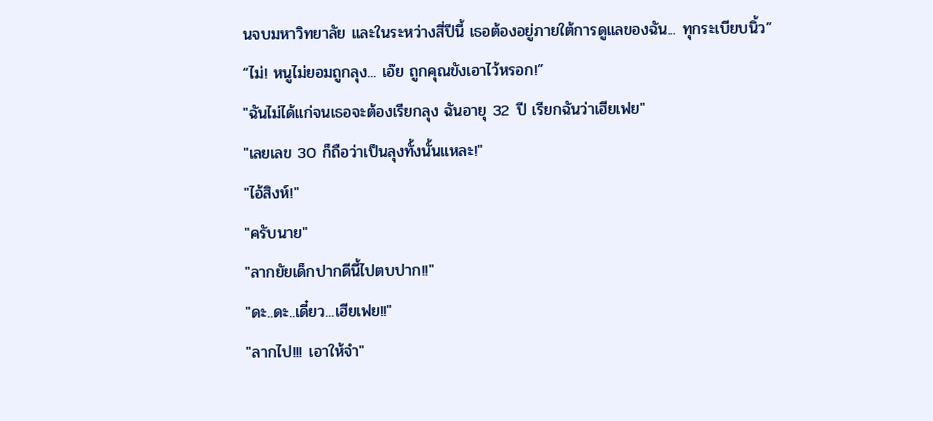นจบมหาวิทยาลัย และในระหว่างสี่ปีนี้ เธอต้องอยู่ภายใต้การดูแลของฉัน... ทุกระเบียบนิ้ว”
“ไม่! หนูไม่ยอมถูกลุง... เอ๊ย ถูกคุณขังเอาไว้หรอก!”
"ฉันไม่ได้แก่จนเธอจะต้องเรียกลุง ฉันอายุ 32 ปี เรียกฉันว่าเฮียเฟย"
"เลยเลข 30 ก็ถือว่าเป็นลุงทั้งนั้นแหละ!"
"ไอ้สิงห์!"
"ครับนาย"
"ลากยัยเด็กปากดีนี้ไปตบปาก!!"
"ดะ..ดะ..เดี๋ยว...เฮียเฟย!!"
"ลากไป!!! เอาให้จำ"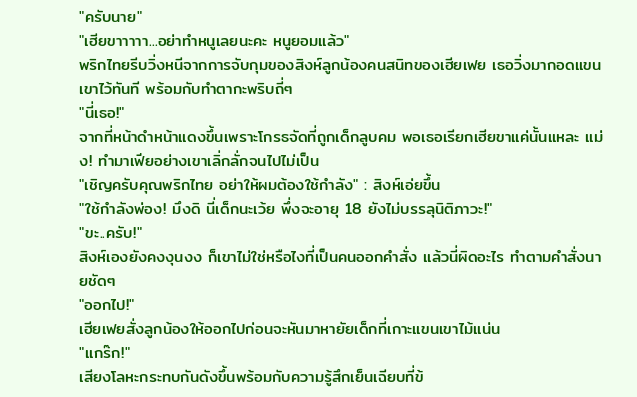"ครับนาย"
"เฮียขาาาาา...อย่าทำหนูเลยนะคะ หนูยอมแล้ว"
พริกไทยรีบวิ่งหนีจากการจับกุมของสิงห์ลูกน้องคนสนิทของเฮียเฟย เธอวิ่งมากอดแขนเขาไว้ทันที พร้อมกับทำตากะพริบถี่ๆ
"นี่เธอ!"
จากที่หน้าดำหน้าแดงขึ้นเพราะโกรธจัดที่ถูกเด็กลูบคม พอเธอเรียกเฮียขาแค่นั้นแหละ แม่ง! ทำมาเฟียอย่างเขาเลิ่กลั่กจนไปไม่เป็น
"เชิญครับคุณพริกไทย อย่าให้ผมต้องใช้กำลัง" : สิงห์เอ่ยขึ้น
"ใช้กำลังพ่อง! มึงดิ นี่เด็กนะเว้ย พึ่งจะอายุ 18 ยังไม่บรรลุนิติภาวะ!"
"ขะ..ครับ!"
สิงห์เองยังคงงุนงง ก็เขาไม่ใช่หรือไงที่เป็นคนออกคำสั่ง แล้วนี่ผิดอะไร ทำตามคำสั่งนายชัดๆ
"ออกไป!"
เฮียเฟยสั่งลูกน้องให้ออกไปก่อนจะหันมาหายัยเด็กที่เกาะแขนเขาไม้แน่น
"แกร๊ก!"
เสียงโลหะกระทบกันดังขึ้นพร้อมกับความรู้สึกเย็นเฉียบที่ข้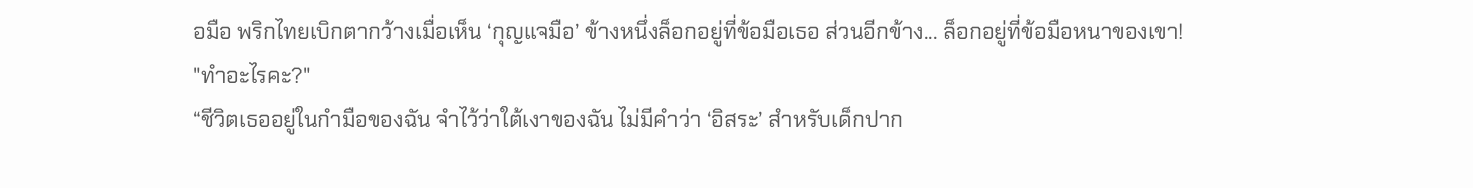อมือ พริกไทยเบิกตากว้างเมื่อเห็น ‘กุญแจมือ’ ข้างหนึ่งล็อกอยู่ที่ข้อมือเธอ ส่วนอีกข้าง... ล็อกอยู่ที่ข้อมือหนาของเขา!
"ทำอะไรคะ?"
“ชีวิตเธออยู่ในกำมือของฉัน จำไว้ว่าใต้เงาของฉัน ไม่มีคำว่า ‘อิสระ’ สำหรับเด็กปาก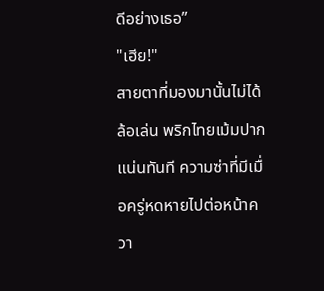ดีอย่างเธอ”
"เฮีย!"
สายตาที่มองมานั้นไม่ได้ล้อเล่น พริกไทยเม้มปากแน่นทันที ความซ่าที่มีเมื่อครู่หดหายไปต่อหน้าควา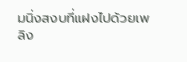มนิ่งสงบที่แฝงไปด้วยเพลิง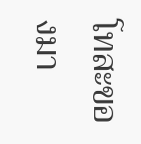โทสะของมา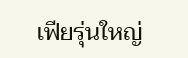เฟียรุ่นใหญ่